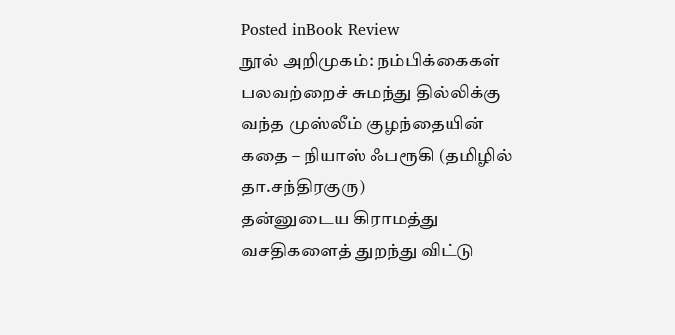Posted inBook Review
நூல் அறிமுகம்: நம்பிக்கைகள் பலவற்றைச் சுமந்து தில்லிக்கு வந்த முஸ்லீம் குழந்தையின் கதை – நியாஸ் ஃபரூகி (தமிழில் தா.சந்திரகுரு)
தன்னுடைய கிராமத்து வசதிகளைத் துறந்து விட்டு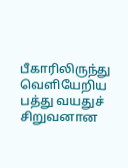பீகாரிலிருந்து வெளியேறிய பத்து வயதுச் சிறுவனான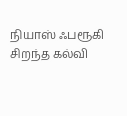நியாஸ் ஃபரூகி சிறந்த கல்வி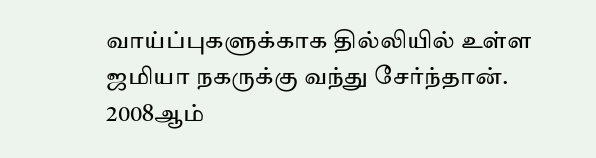வாய்ப்புகளுக்காக தில்லியில் உள்ள ஜமியா நகருக்கு வந்து சேர்ந்தான். 2008ஆம்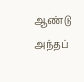ஆண்டு அந்தப்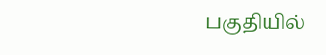பகுதியில்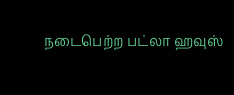நடைபெற்ற பட்லா ஹவுஸ்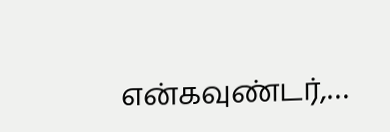என்கவுண்டர்,…